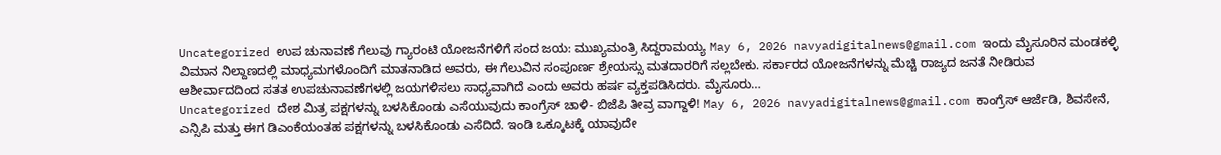Uncategorized ಉಪ ಚುನಾವಣೆ ಗೆಲುವು ಗ್ಯಾರಂಟಿ ಯೋಜನೆಗಳಿಗೆ ಸಂದ ಜಯ: ಮುಖ್ಯಮಂತ್ರಿ ಸಿದ್ದರಾಮಯ್ಯ May 6, 2026 navyadigitalnews@gmail.com ಇಂದು ಮೈಸೂರಿನ ಮಂಡಕಳ್ಳಿ ವಿಮಾನ ನಿಲ್ದಾಣದಲ್ಲಿ ಮಾಧ್ಯಮಗಳೊಂದಿಗೆ ಮಾತನಾಡಿದ ಅವರು, ಈ ಗೆಲುವಿನ ಸಂಪೂರ್ಣ ಶ್ರೇಯಸ್ಸು ಮತದಾರರಿಗೆ ಸಲ್ಲಬೇಕು. ಸರ್ಕಾರದ ಯೋಜನೆಗಳನ್ನು ಮೆಚ್ಚಿ ರಾಜ್ಯದ ಜನತೆ ನೀಡಿರುವ ಆಶೀರ್ವಾದದಿಂದ ಸತತ ಉಪಚುನಾವಣೆಗಳಲ್ಲಿ ಜಯಗಳಿಸಲು ಸಾಧ್ಯವಾಗಿದೆ ಎಂದು ಅವರು ಹರ್ಷ ವ್ಯಕ್ತಪಡಿಸಿದರು. ಮೈಸೂರು…
Uncategorized ದೇಶ ಮಿತ್ರ ಪಕ್ಷಗಳನ್ನು ಬಳಸಿಕೊಂಡು ಎಸೆಯುವುದು ಕಾಂಗ್ರೆಸ್ ಚಾಳಿ- ಬಿಜೆಪಿ ತೀವ್ರ ವಾಗ್ದಾಳಿ! May 6, 2026 navyadigitalnews@gmail.com ಕಾಂಗ್ರೆಸ್ ಆರ್ಜೆಡಿ, ಶಿವಸೇನೆ, ಎನ್ಸಿಪಿ ಮತ್ತು ಈಗ ಡಿಎಂಕೆಯಂತಹ ಪಕ್ಷಗಳನ್ನು ಬಳಸಿಕೊಂಡು ಎಸೆದಿದೆ. ಇಂಡಿ ಒಕ್ಕೂಟಕ್ಕೆ ಯಾವುದೇ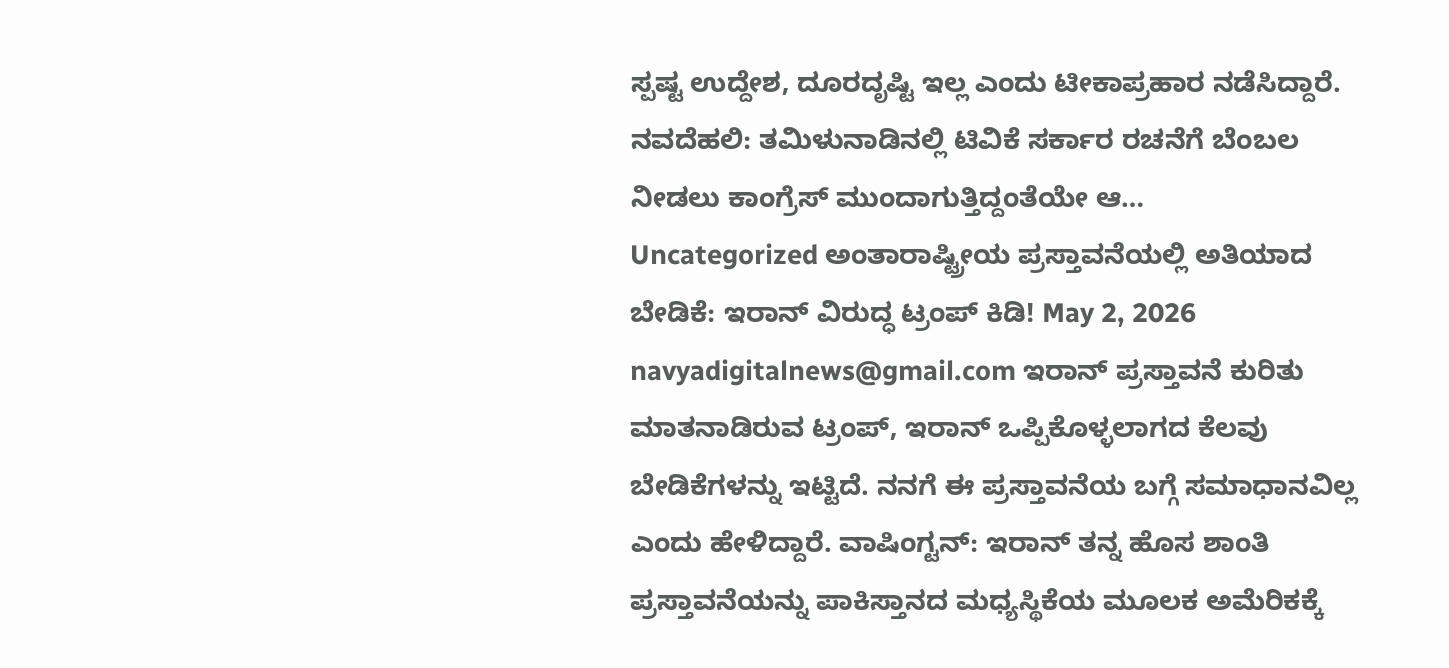ಸ್ಪಷ್ಟ ಉದ್ದೇಶ, ದೂರದೃಷ್ಟಿ ಇಲ್ಲ ಎಂದು ಟೀಕಾಪ್ರಹಾರ ನಡೆಸಿದ್ದಾರೆ. ನವದೆಹಲಿ: ತಮಿಳುನಾಡಿನಲ್ಲಿ ಟಿವಿಕೆ ಸರ್ಕಾರ ರಚನೆಗೆ ಬೆಂಬಲ ನೀಡಲು ಕಾಂಗ್ರೆಸ್ ಮುಂದಾಗುತ್ತಿದ್ದಂತೆಯೇ ಆ…
Uncategorized ಅಂತಾರಾಷ್ಟ್ರೀಯ ಪ್ರಸ್ತಾವನೆಯಲ್ಲಿ ಅತಿಯಾದ ಬೇಡಿಕೆ: ಇರಾನ್ ವಿರುದ್ಧ ಟ್ರಂಪ್ ಕಿಡಿ! May 2, 2026 navyadigitalnews@gmail.com ಇರಾನ್ ಪ್ರಸ್ತಾವನೆ ಕುರಿತು ಮಾತನಾಡಿರುವ ಟ್ರಂಪ್, ಇರಾನ್ ಒಪ್ಪಿಕೊಳ್ಳಲಾಗದ ಕೆಲವು ಬೇಡಿಕೆಗಳನ್ನು ಇಟ್ಟಿದೆ. ನನಗೆ ಈ ಪ್ರಸ್ತಾವನೆಯ ಬಗ್ಗೆ ಸಮಾಧಾನವಿಲ್ಲ ಎಂದು ಹೇಳಿದ್ದಾರೆ. ವಾಷಿಂಗ್ಟನ್: ಇರಾನ್ ತನ್ನ ಹೊಸ ಶಾಂತಿ ಪ್ರಸ್ತಾವನೆಯನ್ನು ಪಾಕಿಸ್ತಾನದ ಮಧ್ಯಸ್ಥಿಕೆಯ ಮೂಲಕ ಅಮೆರಿಕಕ್ಕೆ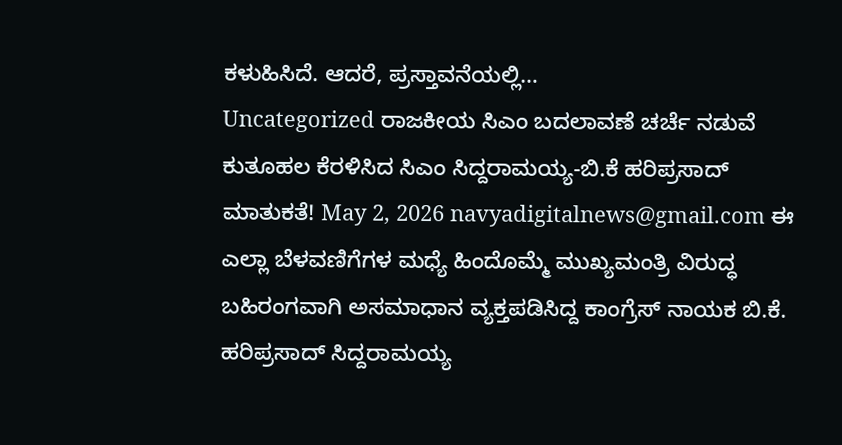ಕಳುಹಿಸಿದೆ. ಆದರೆ, ಪ್ರಸ್ತಾವನೆಯಲ್ಲಿ…
Uncategorized ರಾಜಕೀಯ ಸಿಎಂ ಬದಲಾವಣೆ ಚರ್ಚೆ ನಡುವೆ ಕುತೂಹಲ ಕೆರಳಿಸಿದ ಸಿಎಂ ಸಿದ್ದರಾಮಯ್ಯ-ಬಿ.ಕೆ ಹರಿಪ್ರಸಾದ್ ಮಾತುಕತೆ! May 2, 2026 navyadigitalnews@gmail.com ಈ ಎಲ್ಲಾ ಬೆಳವಣಿಗೆಗಳ ಮಧ್ಯೆ ಹಿಂದೊಮ್ಮೆ ಮುಖ್ಯಮಂತ್ರಿ ವಿರುದ್ಧ ಬಹಿರಂಗವಾಗಿ ಅಸಮಾಧಾನ ವ್ಯಕ್ತಪಡಿಸಿದ್ದ ಕಾಂಗ್ರೆಸ್ ನಾಯಕ ಬಿ.ಕೆ. ಹರಿಪ್ರಸಾದ್ ಸಿದ್ದರಾಮಯ್ಯ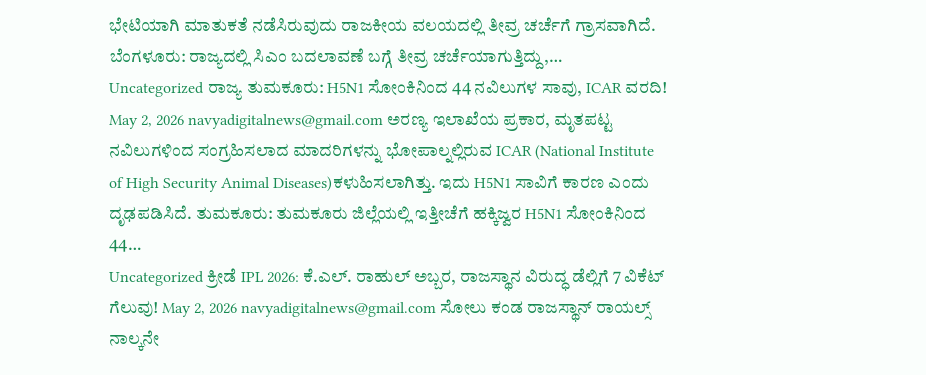ಭೇಟಿಯಾಗಿ ಮಾತುಕತೆ ನಡೆಸಿರುವುದು ರಾಜಕೀಯ ವಲಯದಲ್ಲಿ ತೀವ್ರ ಚರ್ಚೆಗೆ ಗ್ರಾಸವಾಗಿದೆ. ಬೆಂಗಳೂರು: ರಾಜ್ಯದಲ್ಲಿ ಸಿಎಂ ಬದಲಾವಣೆ ಬಗ್ಗೆ ತೀವ್ರ ಚರ್ಚೆಯಾಗುತ್ತಿದ್ದು,…
Uncategorized ರಾಜ್ಯ ತುಮಕೂರು: H5N1 ಸೋಂಕಿನಿಂದ 44 ನವಿಲುಗಳ ಸಾವು, ICAR ವರದಿ! May 2, 2026 navyadigitalnews@gmail.com ಅರಣ್ಯ ಇಲಾಖೆಯ ಪ್ರಕಾರ, ಮೃತಪಟ್ಟ ನವಿಲುಗಳಿಂದ ಸಂಗ್ರಹಿಸಲಾದ ಮಾದರಿಗಳನ್ನು ಭೋಪಾಲ್ನಲ್ಲಿರುವ ICAR (National Institute of High Security Animal Diseases)ಕಳುಹಿಸಲಾಗಿತ್ತು. ಇದು H5N1 ಸಾವಿಗೆ ಕಾರಣ ಎಂದು ದೃಢಪಡಿಸಿದೆ. ತುಮಕೂರು: ತುಮಕೂರು ಜಿಲ್ಲೆಯಲ್ಲಿ ಇತ್ತೀಚೆಗೆ ಹಕ್ಕಿಜ್ವರ H5N1 ಸೋಂಕಿನಿಂದ 44…
Uncategorized ಕ್ರೀಡೆ IPL 2026: ಕೆ.ಎಲ್. ರಾಹುಲ್ ಅಬ್ಬರ, ರಾಜಸ್ಥಾನ ವಿರುದ್ಧ ಡೆಲ್ಲಿಗೆ 7 ವಿಕೆಟ್ ಗೆಲುವು! May 2, 2026 navyadigitalnews@gmail.com ಸೋಲು ಕಂಡ ರಾಜಸ್ಥಾನ್ ರಾಯಲ್ಸ್ ನಾಲ್ಕನೇ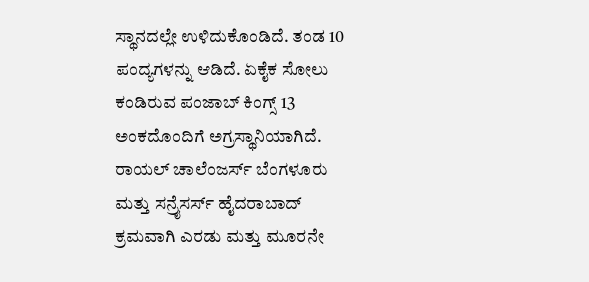ಸ್ಥಾನದಲ್ಲೇ ಉಳಿದುಕೊಂಡಿದೆ. ತಂಡ 10 ಪಂದ್ಯಗಳನ್ನು ಆಡಿದೆ. ಏಕೈಕ ಸೋಲು ಕಂಡಿರುವ ಪಂಜಾಬ್ ಕಿಂಗ್ಸ್ 13 ಅಂಕದೊಂದಿಗೆ ಅಗ್ರಸ್ಥಾನಿಯಾಗಿದೆ. ರಾಯಲ್ ಚಾಲೆಂಜರ್ಸ್ ಬೆಂಗಳೂರು ಮತ್ತು ಸನ್ರೈಸರ್ಸ್ ಹೈದರಾಬಾದ್ ಕ್ರಮವಾಗಿ ಎರಡು ಮತ್ತು ಮೂರನೇ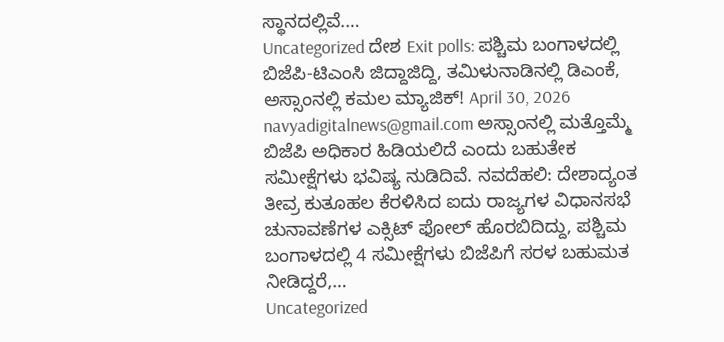ಸ್ಥಾನದಲ್ಲಿವೆ.…
Uncategorized ದೇಶ Exit polls: ಪಶ್ಚಿಮ ಬಂಗಾಳದಲ್ಲಿ ಬಿಜೆಪಿ-ಟಿಎಂಸಿ ಜಿದ್ದಾಜಿದ್ದಿ, ತಮಿಳುನಾಡಿನಲ್ಲಿ ಡಿಎಂಕೆ, ಅಸ್ಸಾಂನಲ್ಲಿ ಕಮಲ ಮ್ಯಾಜಿಕ್! April 30, 2026 navyadigitalnews@gmail.com ಅಸ್ಸಾಂನಲ್ಲಿ ಮತ್ತೊಮ್ಮೆ ಬಿಜೆಪಿ ಅಧಿಕಾರ ಹಿಡಿಯಲಿದೆ ಎಂದು ಬಹುತೇಕ ಸಮೀಕ್ಷೆಗಳು ಭವಿಷ್ಯ ನುಡಿದಿವೆ. ನವದೆಹಲಿ: ದೇಶಾದ್ಯಂತ ತೀವ್ರ ಕುತೂಹಲ ಕೆರಳಿಸಿದ ಐದು ರಾಜ್ಯಗಳ ವಿಧಾನಸಭೆ ಚುನಾವಣೆಗಳ ಎಕ್ಸಿಟ್ ಫೋಲ್ ಹೊರಬಿದಿದ್ದು, ಪಶ್ಚಿಮ ಬಂಗಾಳದಲ್ಲಿ 4 ಸಮೀಕ್ಷೆಗಳು ಬಿಜೆಪಿಗೆ ಸರಳ ಬಹುಮತ ನೀಡಿದ್ದರೆ,…
Uncategorized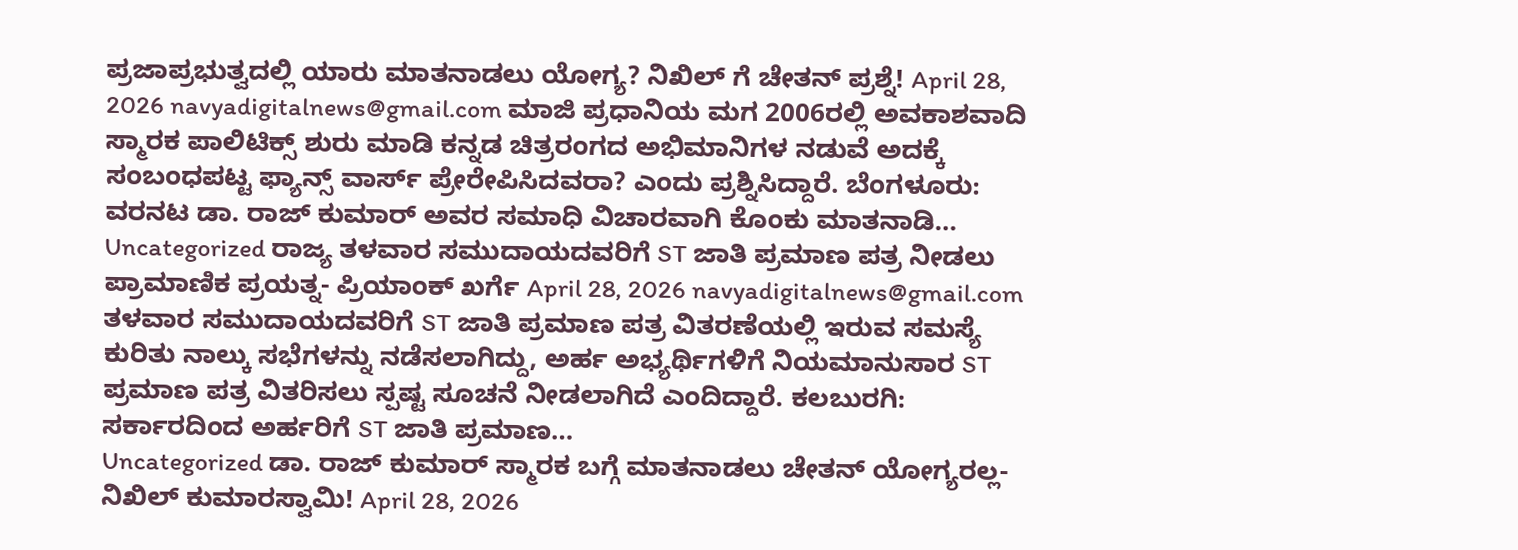ಪ್ರಜಾಪ್ರಭುತ್ವದಲ್ಲಿ ಯಾರು ಮಾತನಾಡಲು ಯೋಗ್ಯ? ನಿಖಿಲ್ ಗೆ ಚೇತನ್ ಪ್ರಶ್ನೆ! April 28, 2026 navyadigitalnews@gmail.com ಮಾಜಿ ಪ್ರಧಾನಿಯ ಮಗ 2006ರಲ್ಲಿ ಅವಕಾಶವಾದಿ ಸ್ಮಾರಕ ಪಾಲಿಟಿಕ್ಸ್ ಶುರು ಮಾಡಿ ಕನ್ನಡ ಚಿತ್ರರಂಗದ ಅಭಿಮಾನಿಗಳ ನಡುವೆ ಅದಕ್ಕೆ ಸಂಬಂಧಪಟ್ಟ ಫ್ಯಾನ್ಸ್ ವಾರ್ಸ್ ಪ್ರೇರೇಪಿಸಿದವರಾ? ಎಂದು ಪ್ರಶ್ನಿಸಿದ್ದಾರೆ. ಬೆಂಗಳೂರು: ವರನಟ ಡಾ. ರಾಜ್ ಕುಮಾರ್ ಅವರ ಸಮಾಧಿ ವಿಚಾರವಾಗಿ ಕೊಂಕು ಮಾತನಾಡಿ…
Uncategorized ರಾಜ್ಯ ತಳವಾರ ಸಮುದಾಯದವರಿಗೆ ST ಜಾತಿ ಪ್ರಮಾಣ ಪತ್ರ ನೀಡಲು ಪ್ರಾಮಾಣಿಕ ಪ್ರಯತ್ನ- ಪ್ರಿಯಾಂಕ್ ಖರ್ಗೆ April 28, 2026 navyadigitalnews@gmail.com ತಳವಾರ ಸಮುದಾಯದವರಿಗೆ ST ಜಾತಿ ಪ್ರಮಾಣ ಪತ್ರ ವಿತರಣೆಯಲ್ಲಿ ಇರುವ ಸಮಸ್ಯೆ ಕುರಿತು ನಾಲ್ಕು ಸಭೆಗಳನ್ನು ನಡೆಸಲಾಗಿದ್ದು, ಅರ್ಹ ಅಭ್ಯರ್ಥಿಗಳಿಗೆ ನಿಯಮಾನುಸಾರ ST ಪ್ರಮಾಣ ಪತ್ರ ವಿತರಿಸಲು ಸ್ಪಷ್ಟ ಸೂಚನೆ ನೀಡಲಾಗಿದೆ ಎಂದಿದ್ದಾರೆ. ಕಲಬುರಗಿ: ಸರ್ಕಾರದಿಂದ ಅರ್ಹರಿಗೆ ST ಜಾತಿ ಪ್ರಮಾಣ…
Uncategorized ಡಾ. ರಾಜ್ ಕುಮಾರ್ ಸ್ಮಾರಕ ಬಗ್ಗೆ ಮಾತನಾಡಲು ಚೇತನ್ ಯೋಗ್ಯರಲ್ಲ- ನಿಖಿಲ್ ಕುಮಾರಸ್ವಾಮಿ! April 28, 2026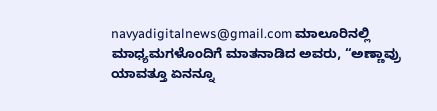navyadigitalnews@gmail.com ಮಾಲೂರಿನಲ್ಲಿ ಮಾಧ್ಯಮಗಳೊಂದಿಗೆ ಮಾತನಾಡಿದ ಅವರು, “ಅಣ್ಣಾವ್ರು ಯಾವತ್ತೂ ಏನನ್ನೂ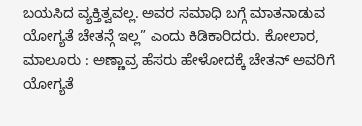ಬಯಸಿದ ವ್ಯಕ್ತಿತ್ವವಲ್ಲ. ಅವರ ಸಮಾಧಿ ಬಗ್ಗೆ ಮಾತನಾಡುವ ಯೋಗ್ಯತೆ ಚೇತನ್ಗೆ ಇಲ್ಲ” ಎಂದು ಕಿಡಿಕಾರಿದರು. ಕೋಲಾರ, ಮಾಲೂರು : ಅಣ್ಣಾವ್ರ ಹೆಸರು ಹೇಳೋದಕ್ಕೆ ಚೇತನ್ ಅವರಿಗೆ ಯೋಗ್ಯತೆ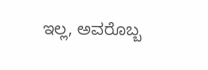ಇಲ್ಲ, ಅವರೊಬ್ಬ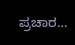ಪ್ರಚಾರ…